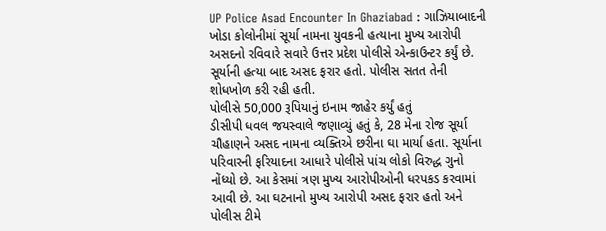UP Police Asad Encounter In Ghaziabad : ગાઝિયાબાદની ખોડા કોલોનીમાં સૂર્યા નામના યુવકની હત્યાના મુખ્ય આરોપી અસદનો રવિવારે સવારે ઉત્તર પ્રદેશ પોલીસે એન્કાઉન્ટર કર્યું છે. સૂર્યાની હત્યા બાદ અસદ ફરાર હતો. પોલીસ સતત તેની શોધખોળ કરી રહી હતી.
પોલીસે 50,000 રૂપિયાનું ઇનામ જાહેર કર્યું હતું
ડીસીપી ધવલ જયસ્વાલે જણાવ્યું હતું કે, 28 મેના રોજ સૂર્યા ચૌહાણને અસદ નામના વ્યક્તિએ છરીના ઘા માર્યા હતા. સૂર્યાના પરિવારની ફરિયાદના આધારે પોલીસે પાંચ લોકો વિરુદ્ધ ગુનો નોંધ્યો છે. આ કેસમાં ત્રણ મુખ્ય આરોપીઓની ધરપકડ કરવામાં આવી છે. આ ઘટનાનો મુખ્ય આરોપી અસદ ફરાર હતો અને પોલીસ ટીમે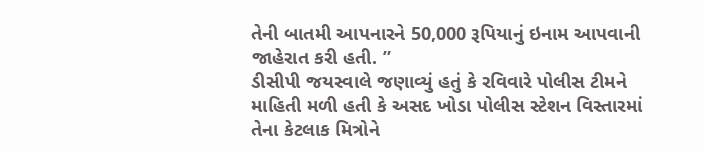તેની બાતમી આપનારને 50,000 રૂપિયાનું ઇનામ આપવાની જાહેરાત કરી હતી. ”
ડીસીપી જયસ્વાલે જણાવ્યું હતું કે રવિવારે પોલીસ ટીમને માહિતી મળી હતી કે અસદ ખોડા પોલીસ સ્ટેશન વિસ્તારમાં તેના કેટલાક મિત્રોને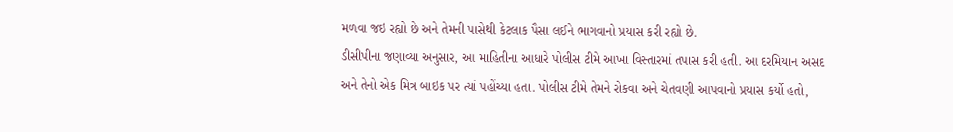મળવા જઇ રહ્યો છે અને તેમની પાસેથી કેટલાક પૈસા લઈને ભાગવાનો પ્રયાસ કરી રહ્યો છે.
ડીસીપીના જણાવ્યા અનુસાર, આ માહિતીના આધારે પોલીસ ટીમે આખા વિસ્તારમાં તપાસ કરી હતી. આ દરમિયાન અસદ અને તેનો એક મિત્ર બાઇક પર ત્યાં પહોંચ્યા હતા. પોલીસ ટીમે તેમને રોકવા અને ચેતવણી આપવાનો પ્રયાસ કર્યો હતો,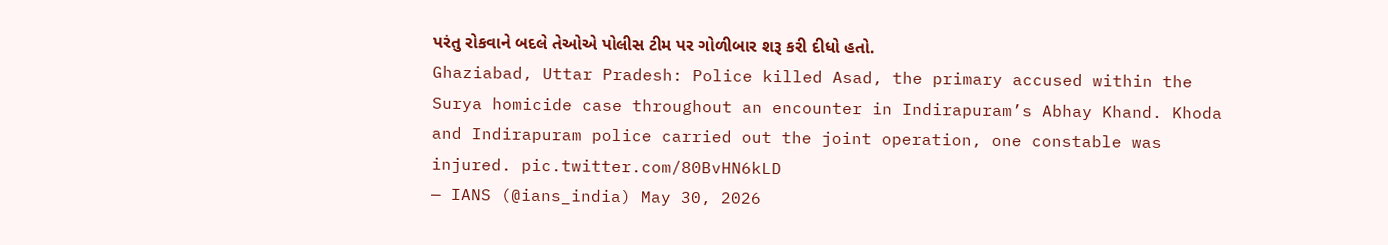પરંતુ રોકવાને બદલે તેઓએ પોલીસ ટીમ પર ગોળીબાર શરૂ કરી દીધો હતો.
Ghaziabad, Uttar Pradesh: Police killed Asad, the primary accused within the Surya homicide case throughout an encounter in Indirapuram’s Abhay Khand. Khoda and Indirapuram police carried out the joint operation, one constable was injured. pic.twitter.com/80BvHN6kLD
— IANS (@ians_india) May 30, 2026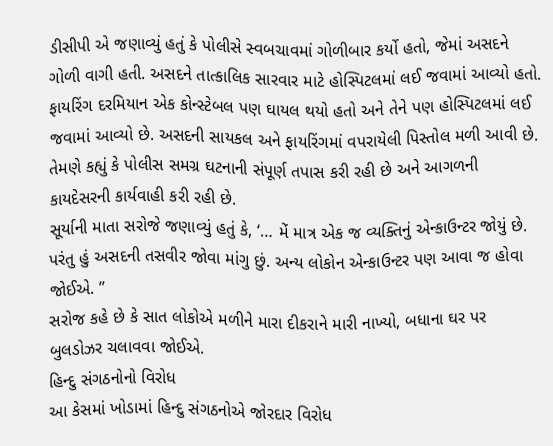ડીસીપી એ જણાવ્યું હતું કે પોલીસે સ્વબચાવમાં ગોળીબાર કર્યો હતો, જેમાં અસદને ગોળી વાગી હતી. અસદને તાત્કાલિક સારવાર માટે હોસ્પિટલમાં લઈ જવામાં આવ્યો હતો. ફાયરિંગ દરમિયાન એક કોન્સ્ટેબલ પણ ઘાયલ થયો હતો અને તેને પણ હોસ્પિટલમાં લઈ જવામાં આવ્યો છે. અસદની સાયકલ અને ફાયરિંગમાં વપરાયેલી પિસ્તોલ મળી આવી છે. તેમણે કહ્યું કે પોલીસ સમગ્ર ઘટનાની સંપૂર્ણ તપાસ કરી રહી છે અને આગળની કાયદેસરની કાર્યવાહી કરી રહી છે.
સૂર્યાની માતા સરોજે જણાવ્યું હતું કે, ‘… મેં માત્ર એક જ વ્યક્તિનું એન્કાઉન્ટર જોયું છે. પરંતુ હું અસદની તસવીર જોવા માંગુ છું. અન્ય લોકોન એન્કાઉન્ટર પણ આવા જ હોવા જોઈએ. ”
સરોજ કહે છે કે સાત લોકોએ મળીને મારા દીકરાને મારી નાખ્યો, બધાના ઘર પર બુલડોઝર ચલાવવા જોઈએ.
હિન્દુ સંગઠનોનો વિરોધ
આ કેસમાં ખોડામાં હિન્દુ સંગઠનોએ જોરદાર વિરોધ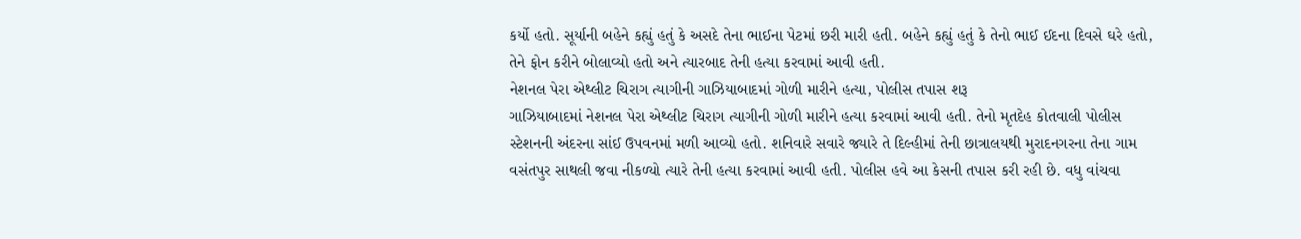કર્યો હતો. સૂર્યાની બહેને કહ્યું હતું કે અસદે તેના ભાઈના પેટમાં છરી મારી હતી. બહેને કહ્યું હતું કે તેનો ભાઈ ઈદના દિવસે ઘરે હતો, તેને ફોન કરીને બોલાવ્યો હતો અને ત્યારબાદ તેની હત્યા કરવામાં આવી હતી.
નેશનલ પેરા એથ્લીટ ચિરાગ ત્યાગીની ગાઝિયાબાદમાં ગોળી મારીને હત્યા, પોલીસ તપાસ શરૂ
ગાઝિયાબાદમાં નેશનલ પેરા એથ્લીટ ચિરાગ ત્યાગીની ગોળી મારીને હત્યા કરવામાં આવી હતી. તેનો મૃતદેહ કોતવાલી પોલીસ સ્ટેશનની અંદરના સાંઈ ઉપવનમાં મળી આવ્યો હતો. શનિવારે સવારે જ્યારે તે દિલ્હીમાં તેની છાત્રાલયથી મુરાદનગરના તેના ગામ વસંતપુર સાથલી જવા નીકળ્યો ત્યારે તેની હત્યા કરવામાં આવી હતી. પોલીસ હવે આ કેસની તપાસ કરી રહી છે. વધુ વાંચવા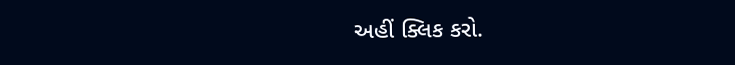અહીં ક્લિક કરો.